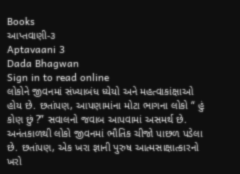Books
આપ્તવાણી-૩
Aptavaani 3
Dada Bhagwan
Sign in to read online
લોકોને જીવનમાં સંખ્યાબંધ ધ્યેયો અને મહત્વાકાંક્ષાઓ હોય છે. છતાંપણ, આપણામાંના મોટા ભાગના લોકો “ હું કોણ છું ?” સવાલનો જવાબ આપવામાં અસમર્થ છે. અનંતકાળથી લોકો જીવનમાં ભૌતિક ચીજો પાછળ પડેલા છે. છતાંપણ, એક ખરા જ્ઞાની પુરુષ આત્મસાક્ષાત્કારનો ખરો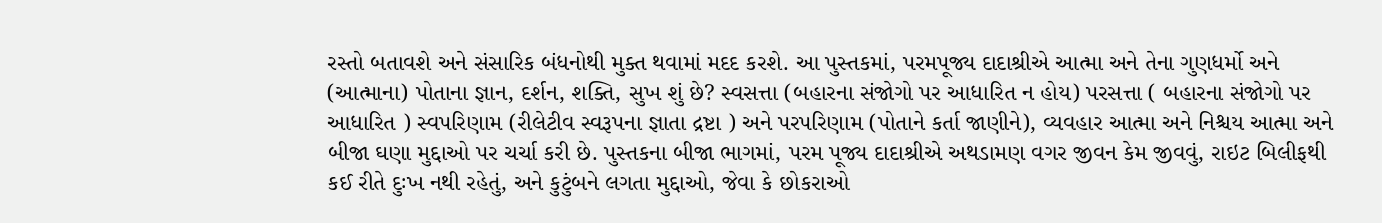રસ્તો બતાવશે અને સંસારિક બંધનોથી મુક્ત થવામાં મદદ કરશે. આ પુસ્તકમાં, પરમપૂજ્ય દાદાશ્રીએ આત્મા અને તેના ગુણધર્મો અને (આત્માના) પોતાના જ્ઞાન, દર્શન, શક્તિ, સુખ શું છે? સ્વસત્તા (બહારના સંજોગો પર આધારિત ન હોય) પરસત્તા ( બહારના સંજોગો પર આધારિત ) સ્વપરિણામ (રીલેટીવ સ્વરૂપના જ્ઞાતા દ્રષ્ટા ) અને પરપરિણામ (પોતાને કર્તા જાણીને), વ્યવહાર આત્મા અને નિશ્ચય આત્મા અને બીજા ઘણા મુદ્દાઓ પર ચર્ચા કરી છે. પુસ્તકના બીજા ભાગમાં, પરમ પૂજ્ય દાદાશ્રીએ અથડામણ વગર જીવન કેમ જીવવું, રાઇટ બિલીફથી કઈ રીતે દુઃખ નથી રહેતું, અને કુટુંબને લગતા મુદ્દાઓ, જેવા કે છોકરાઓ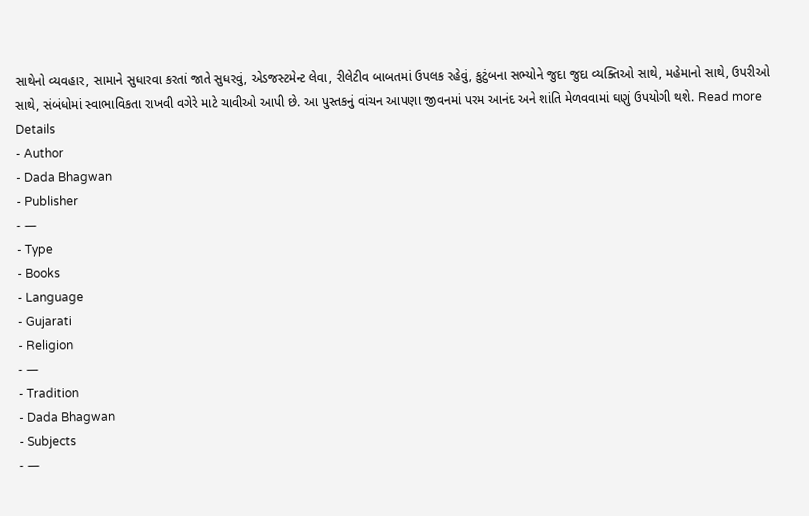સાથેનો વ્યવહાર, સામાને સુધારવા કરતાં જાતે સુધરવું, એડજસ્ટમેન્ટ લેવા, રીલેટીવ બાબતમાં ઉપલક રહેવું, કુટુંબના સભ્યોને જુદા જુદા વ્યક્તિઓ સાથે, મહેમાનો સાથે, ઉપરીઓ સાથે, સંબંધોમાં સ્વાભાવિકતા રાખવી વગેરે માટે ચાવીઓ આપી છે. આ પુસ્તકનું વાંચન આપણા જીવનમાં પરમ આનંદ અને શાંતિ મેળવવામાં ઘણું ઉપયોગી થશે. Read more
Details
- Author
- Dada Bhagwan
- Publisher
- —
- Type
- Books
- Language
- Gujarati
- Religion
- —
- Tradition
- Dada Bhagwan
- Subjects
- —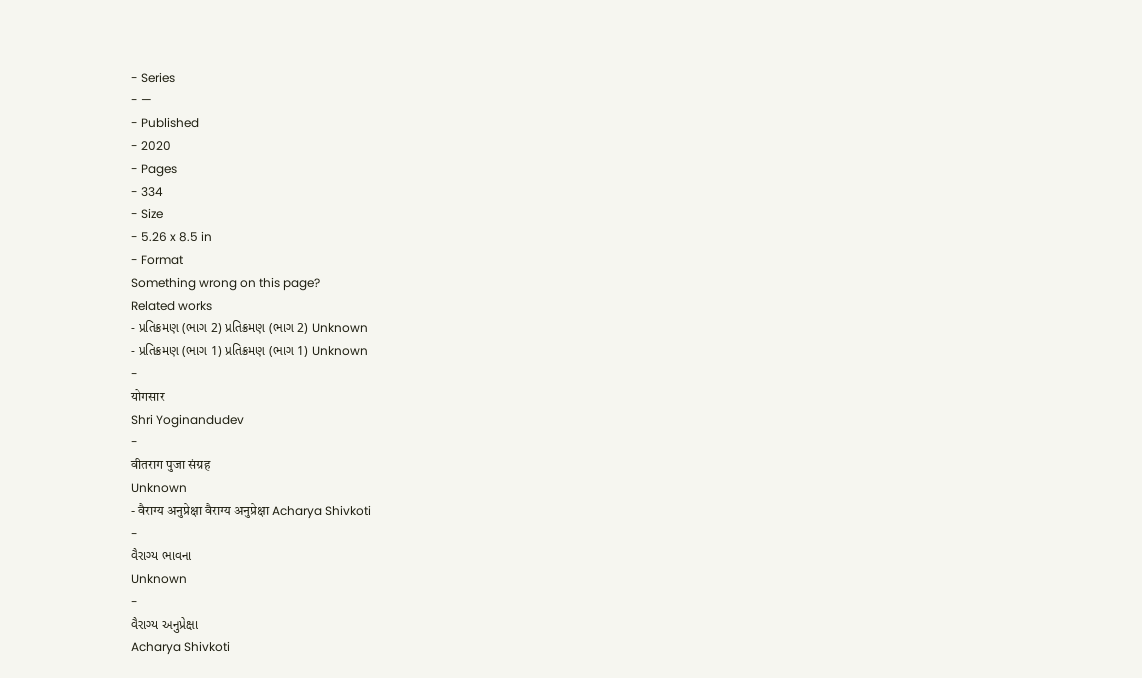- Series
- —
- Published
- 2020
- Pages
- 334
- Size
- 5.26 x 8.5 in
- Format
Something wrong on this page?
Related works
- પ્રતિક્રમણ (ભાગ 2) પ્રતિક્રમણ (ભાગ 2) Unknown
- પ્રતિક્રમણ (ભાગ 1) પ્રતિક્રમણ (ભાગ 1) Unknown
-
योगसार
Shri Yoginandudev
-
वीतराग पुजा संग्रह
Unknown
- वैराग्य अनुप्रेक्षा वैराग्य अनुप्रेक्षा Acharya Shivkoti
-
વૈરાગ્ય ભાવના
Unknown
-
વૈરાગ્ય અનુપ્રેક્ષા
Acharya Shivkoti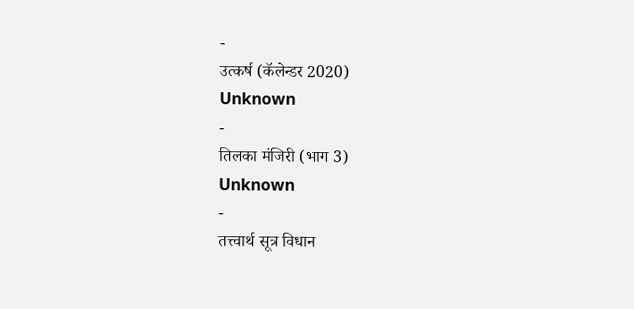-
उत्कर्ष (कॅलेन्डर 2020)
Unknown
-
तिलका मंजिरी (भाग 3)
Unknown
-
तत्त्वार्थ सूत्र विधान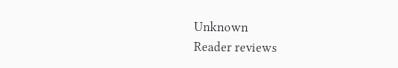Unknown
Reader reviews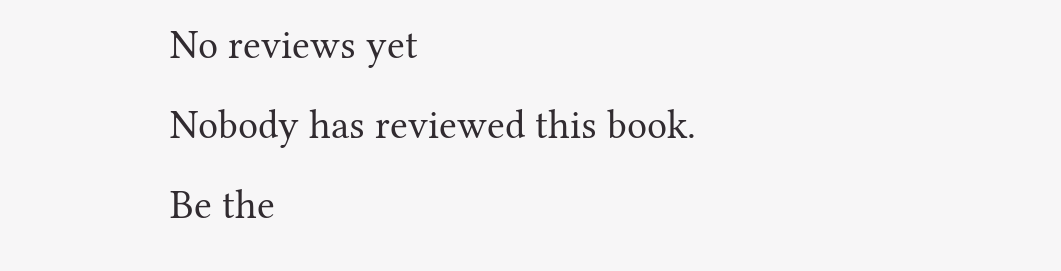No reviews yet
Nobody has reviewed this book. Be the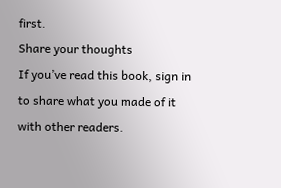first.
Share your thoughts
If you’ve read this book, sign in to share what you made of it with other readers.